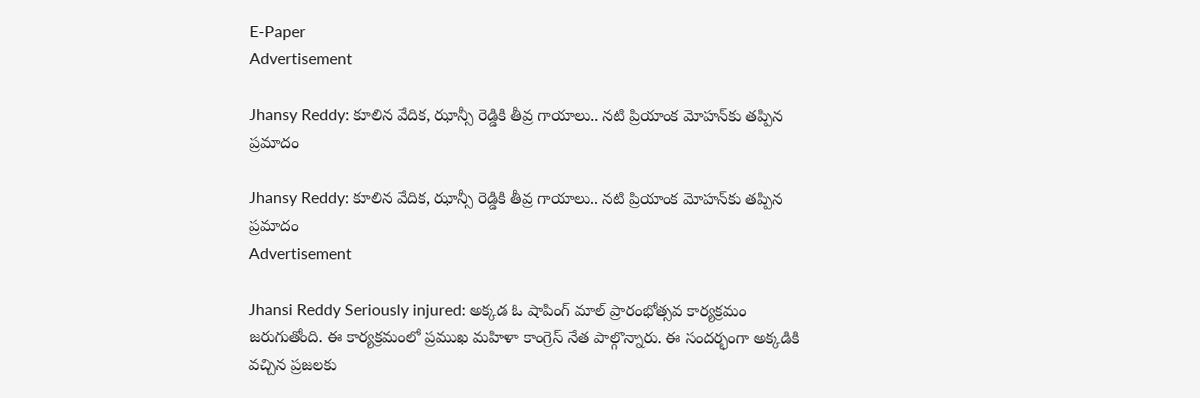E-Paper
Advertisement

Jhansy Reddy: కూలిన వేదిక, ఝాన్సీ రెడ్డికి తీవ్ర గాయాలు.. నటి ప్రియాంక మోహన్‌కు తప్పిన ప్రమాదం

Jhansy Reddy: కూలిన వేదిక, ఝాన్సీ రెడ్డికి తీవ్ర గాయాలు.. నటి ప్రియాంక మోహన్‌కు తప్పిన ప్రమాదం
Advertisement

Jhansi Reddy Seriously injured: అక్కడ ఓ షాపింగ్ మాల్ ప్రారంభోత్సవ కార్యక్రమం జరుగుతోంది. ఈ కార్యక్రమంలో ప్రముఖ మహిళా కాంగ్రెస్ నేత పాల్గొన్నారు. ఈ సందర్భంగా అక్కడికి వచ్చిన ప్రజలకు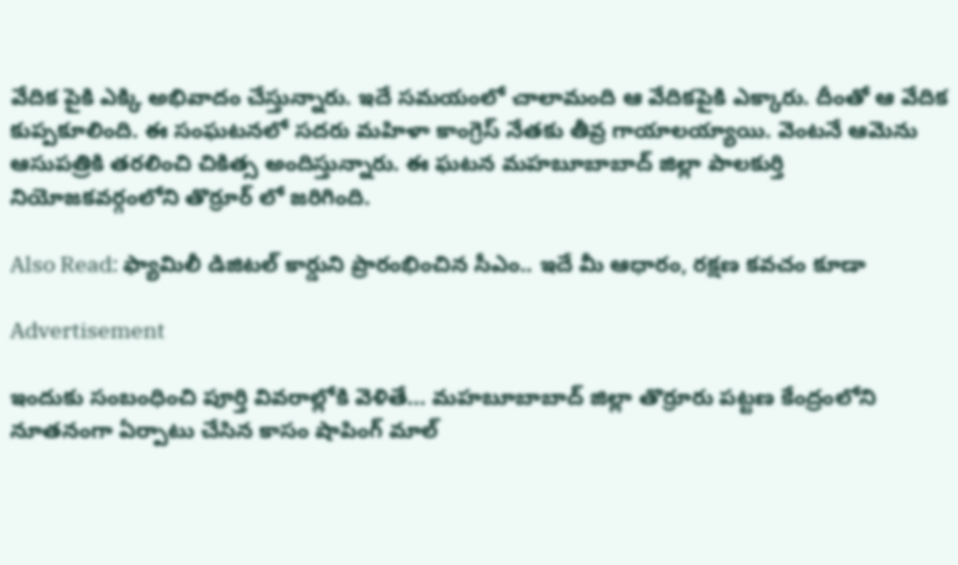వేదిక పైకి ఎక్కి అభివాదం చేస్తున్నారు. ఇదే సమయంలో చాలామంది ఆ వేదికపైకి ఎక్కారు. దీంతో ఆ వేదిక కుప్పకూలింది. ఈ సంఘటనలో సదరు మహిళా కాంగ్రెస్ నేతకు తీవ్ర గాయాలయ్యాయి. వెంటనే ఆమెను ఆసుపత్రికి తరలించి చికిత్స అందిస్తున్నారు. ఈ ఘటన మహబూబాబాద్ జిల్లా పాలకుర్తి నియోజకవర్గంలోని తొర్రూర్ లో జరిగింది.

Also Read: ఫ్యామిలీ డిజిటల్‌ కార్డుని ప్రారంభించిన సీఎం.. ఇదే మీ ఆధారం, రక్షణ కవచం కూడా

Advertisement

ఇందుకు సంబంధించి పూర్తి వివరాల్లోకి వెళితే… మహబూబాబాద్ జిల్లా తొర్రూరు పట్టణ కేంద్రంలోని నూతనంగా ఏర్పాటు చేసిన కాసం షాపింగ్ మాల్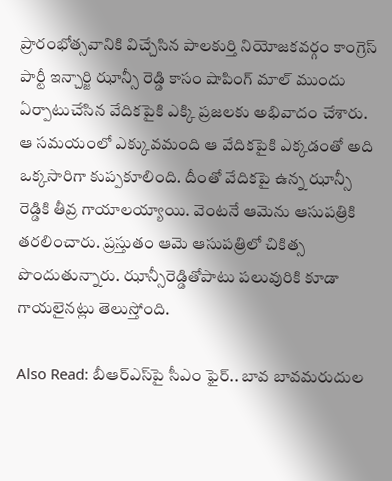ప్రారంభోత్సవానికి విచ్చేసిన పాలకుర్తి నియోజకవర్గం కాంగ్రెస్ పార్టీ ఇన్చార్జి ఝాన్సీ రెడ్డి కాసం షాపింగ్ మాల్ ముందు ఏర్పాటుచేసిన వేదికపైకి ఎక్కి ప్రజలకు అభివాదం చేశారు. ఆ సమయంలో ఎక్కువమంది ఆ వేదికపైకి ఎక్కడంతో అది ఒక్కసారిగా కుప్పకూలింది. దీంతో వేదికపై ఉన్న ఝాన్సీ రెడ్డికి తీవ్ర గాయాలయ్యాయి. వెంటనే ఆమెను ఆసుపత్రికి తరలించారు. ప్రస్తుతం ఆమె ఆసుపత్రిలో చికిత్స పొందుతున్నారు. ఝాన్సీరెడ్డితోపాటు పలువురికి కూడా గాయలైనట్లు తెలుస్తోంది.

Also Read: బీఆర్ఎస్‌పై సీఎం ఫైర్.. బావ బావమరుదుల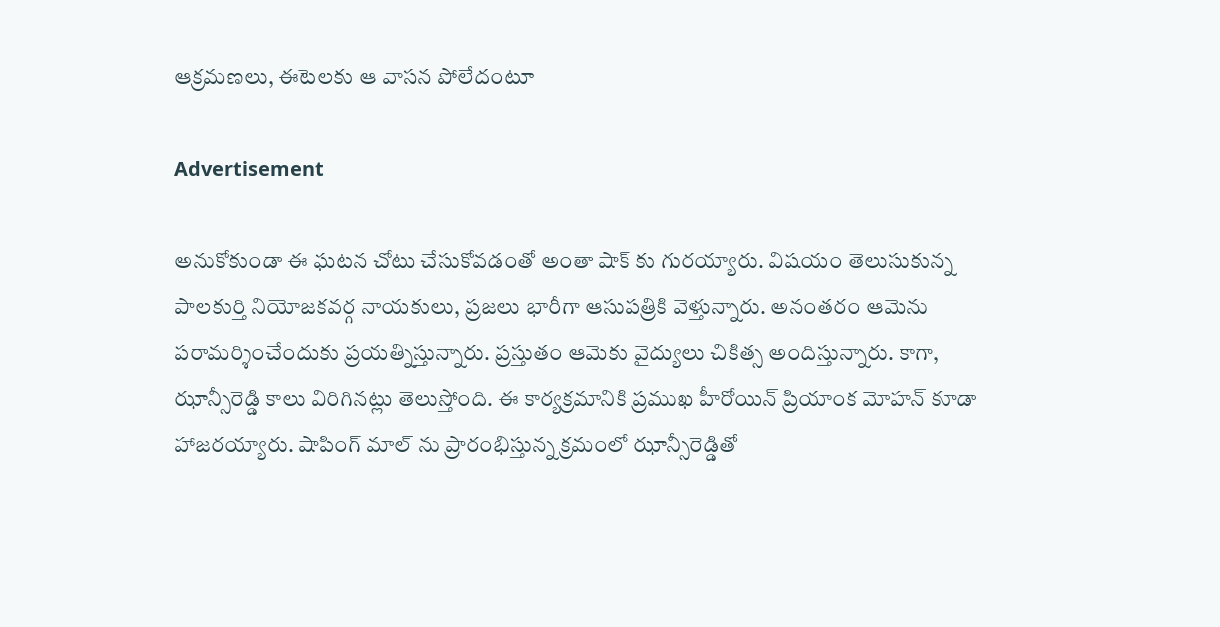ఆక్రమణలు, ఈటెలకు ఆ వాసన పోలేదంటూ

Advertisement

అనుకోకుండా ఈ ఘటన చోటు చేసుకోవడంతో అంతా షాక్ కు గురయ్యారు. విషయం తెలుసుకున్న పాలకుర్తి నియోజకవర్గ నాయకులు, ప్రజలు భారీగా ఆసుపత్రికి వెళ్తున్నారు. అనంతరం ఆమెను పరామర్శించేందుకు ప్రయత్నిస్తున్నారు. ప్రస్తుతం ఆమెకు వైద్యులు చికిత్స అందిస్తున్నారు. కాగా, ఝాన్సీరెడ్డి కాలు విరిగినట్లు తెలుస్తోంది. ఈ కార్యక్రమానికి ప్రముఖ హీరోయిన్ ప్రియాంక మోహన్ కూడా హాజరయ్యారు. షాపింగ్ మాల్ ను ప్రారంభిస్తున్న క్రమంలో ఝాన్సీరెడ్డితో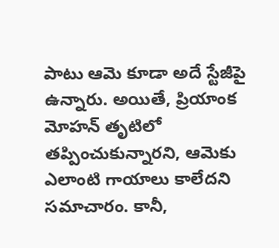పాటు ఆమె కూడా అదే స్టేజీపై ఉన్నారు. అయితే, ప్రియాంక మోహన్ తృటిలో తప్పించుకున్నారని, ఆమెకు ఎలాంటి గాయాలు కాలేదని సమాచారం. కానీ,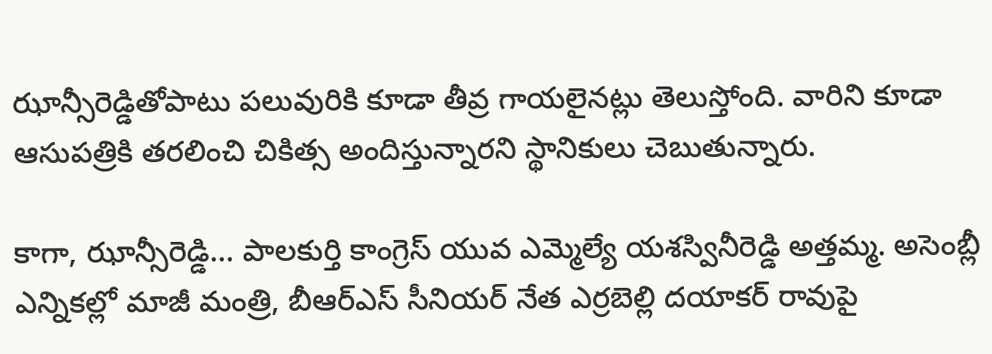ఝాన్సీరెడ్డితోపాటు పలువురికి కూడా తీవ్ర గాయలైనట్లు తెలుస్తోంది. వారిని కూడా ఆసుపత్రికి తరలించి చికిత్స అందిస్తున్నారని స్థానికులు చెబుతున్నారు.

కాగా, ఝాన్సీరెడ్డి… పాలకుర్తి కాంగ్రెస్ యువ ఎమ్మెల్యే యశస్వినీరెడ్డి అత్తమ్మ. అసెంబ్లీ ఎన్నికల్లో మాజీ మంత్రి, బీఆర్ఎస్ సీనియర్ నేత ఎర్రబెల్లి దయాకర్ రావుపై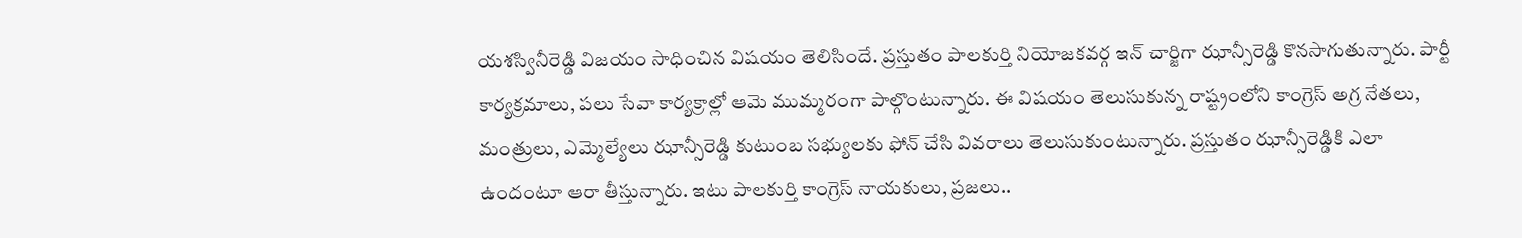యశస్వినీరెడ్డి విజయం సాధించిన విషయం తెలిసిందే. ప్రస్తుతం పాలకుర్తి నియోజకవర్గ ఇన్ చార్జిగా ఝాన్సీరెడ్డి కొనసాగుతున్నారు. పార్టీ కార్యక్రమాలు, పలు సేవా కార్యక్రాల్లో ఆమె ముమ్మరంగా పాల్గొంటున్నారు. ఈ విషయం తెలుసుకున్న రాష్ట్రంలోని కాంగ్రెస్ అగ్ర నేతలు, మంత్రులు, ఎమ్మెల్యేలు ఝాన్సీరెడ్డి కుటుంబ సభ్యులకు ఫోన్ చేసి వివరాలు తెలుసుకుంటున్నారు. ప్రస్తుతం ఝాన్సీరెడ్డికి ఎలా ఉందంటూ ఆరా తీస్తున్నారు. ఇటు పాలకుర్తి కాంగ్రెస్ నాయకులు, ప్రజలు..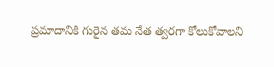ప్రమాదానికి గురైన తమ నేత త్వరగా కోలుకోవాలని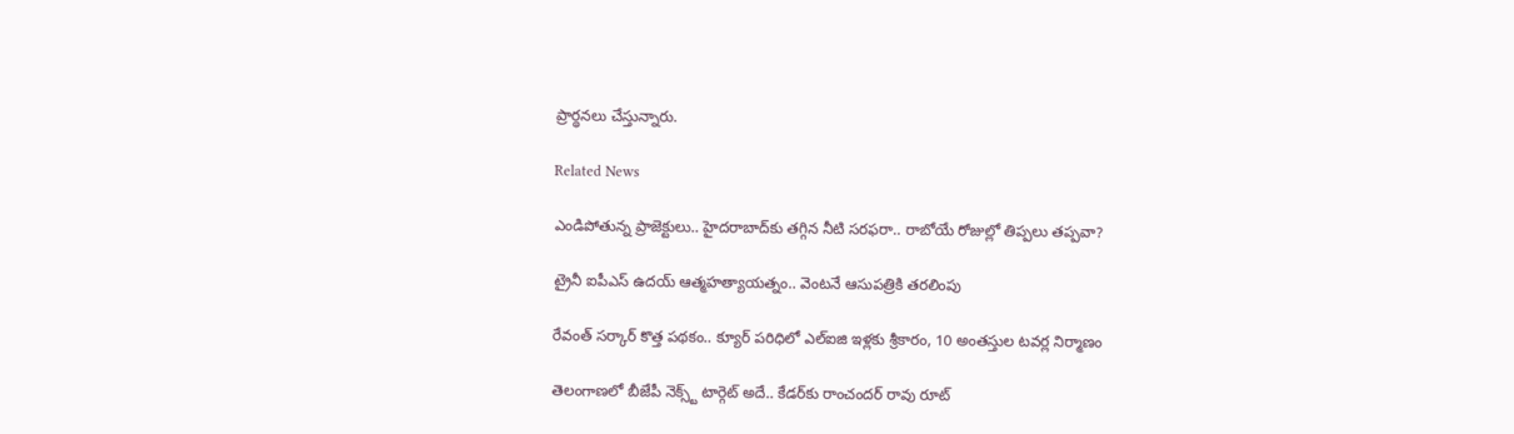ప్రార్థనలు చేస్తున్నారు.

Related News

ఎండిపోతున్న ప్రాజెక్టులు.. హైదరాబాద్‌కు తగ్గిన నీటి సరఫరా.. రాబోయే రోజుల్లో తిప్పలు తప్పవా?

ట్రైనీ ఐపీఎస్‌ ఉదయ్‌ ఆత్మహత్యాయత్నం.. వెంటనే ఆసుపత్రికి తరలింపు

రేవంత్ సర్కార్ కొత్త పథకం.. క్యూర్ పరిధిలో ఎల్ఐజి ఇళ్లకు శ్రీకారం, 10 అంతస్తుల టవర్ల నిర్మాణం

తెలంగాణలో బీజేపీ నెక్స్ట్ టార్గెట్ అదే.. కేడర్‌కు రాంచందర్ రావు రూట్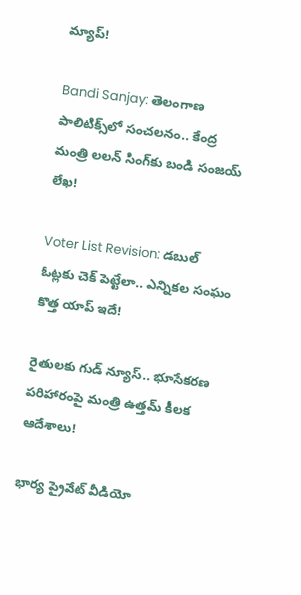మ్యాప్!

Bandi Sanjay: తెలంగాణ పాలిటిక్స్‌లో సంచలనం.. కేంద్ర మంత్రి లలన్ సింగ్‌కు బండి సంజయ్ లేఖ!

Voter List Revision: డబుల్ ఓట్లకు చెక్ పెట్టేలా.. ఎన్నికల సంఘం కొత్త యాప్ ఇదే!

రైతులకు గుడ్ న్యూస్.. భూసేకరణ పరిహారంపై మంత్రి ఉత్తమ్ కీలక ఆదేశాలు!

భార్య ప్రైవేట్ వీడియో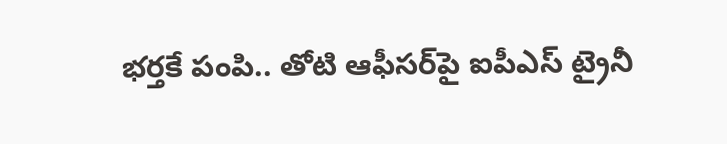భర్తకే పంపి.. తోటి ఆఫీసర్‌పై ఐపీఎస్ ట్రైనీ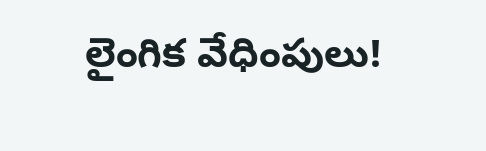లైంగిక వేధింపులు!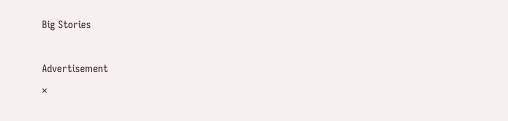Big Stories

Advertisement
×